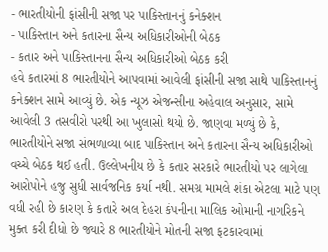- ભારતીયોની ફાંસીની સજા પર પાકિસ્તાનનું કનેક્શન
- પાકિસ્તાન અને કતારના સૈન્ય અધિકારીઓની બેઠક
- કતાર અને પાકિસ્તાનના સૈન્ય અધિકારીઓ બેઠક કરી
હવે કતારમાં 8 ભારતીયોને આપવામાં આવેલી ફાંસીની સજા સાથે પાકિસ્તાનનું કનેક્શન સામે આવ્યું છે. એક ન્યૂઝ એજન્સીના અહેવાલ અનુસાર, સામે આવેલી 3 તસવીરો પરથી આ ખુલાસો થયો છે. જાણવા મળ્યું છે કે, ભારતીયોને સજા સંભળાવ્યા બાદ પાકિસ્તાન અને કતારના સૈન્ય અધિકારીઓ વચ્ચે બેઠક થઈ હતી. ઉલ્લેખનીય છે કે કતાર સરકારે ભારતીયો પર લાગેલા આરોપોને હજુ સુધી સાર્વજનિક કર્યા નથી. સમગ્ર મામલે શંકા એટલા માટે પણ વધી રહી છે કારણ કે કતારે અલ દેહરા કંપનીના માલિક ઓમાની નાગરિકને મુક્ત કરી દીધો છે જ્યારે 8 ભારતીયોને મોતની સજા ફટકારવામાં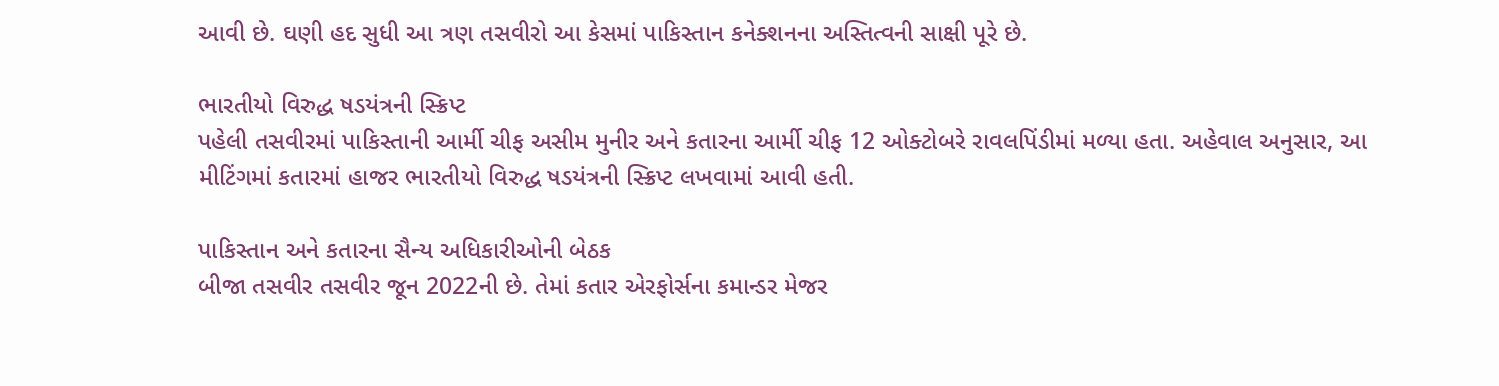આવી છે. ઘણી હદ સુધી આ ત્રણ તસવીરો આ કેસમાં પાકિસ્તાન કનેક્શનના અસ્તિત્વની સાક્ષી પૂરે છે.

ભારતીયો વિરુદ્ધ ષડયંત્રની સ્ક્રિપ્ટ
પહેલી તસવીરમાં પાકિસ્તાની આર્મી ચીફ અસીમ મુનીર અને કતારના આર્મી ચીફ 12 ઓક્ટોબરે રાવલપિંડીમાં મળ્યા હતા. અહેવાલ અનુસાર, આ મીટિંગમાં કતારમાં હાજર ભારતીયો વિરુદ્ધ ષડયંત્રની સ્ક્રિપ્ટ લખવામાં આવી હતી.

પાકિસ્તાન અને કતારના સૈન્ય અધિકારીઓની બેઠક
બીજા તસવીર તસવીર જૂન 2022ની છે. તેમાં કતાર એરફોર્સના કમાન્ડર મેજર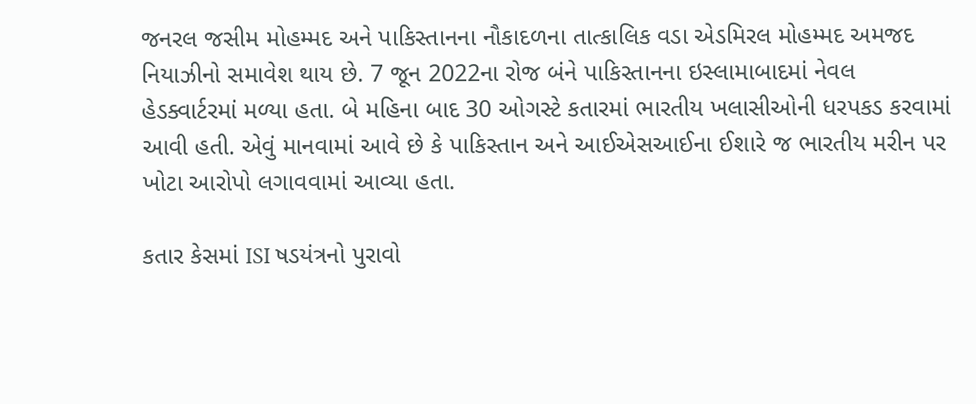જનરલ જસીમ મોહમ્મદ અને પાકિસ્તાનના નૌકાદળના તાત્કાલિક વડા એડમિરલ મોહમ્મદ અમજદ નિયાઝીનો સમાવેશ થાય છે. 7 જૂન 2022ના રોજ બંને પાકિસ્તાનના ઇસ્લામાબાદમાં નેવલ હેડક્વાર્ટરમાં મળ્યા હતા. બે મહિના બાદ 30 ઓગસ્ટે કતારમાં ભારતીય ખલાસીઓની ધરપકડ કરવામાં આવી હતી. એવું માનવામાં આવે છે કે પાકિસ્તાન અને આઈએસઆઈના ઈશારે જ ભારતીય મરીન પર ખોટા આરોપો લગાવવામાં આવ્યા હતા.

કતાર કેસમાં ISI ષડયંત્રનો પુરાવો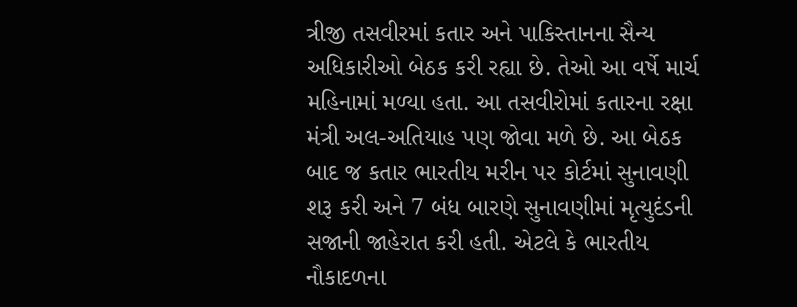ત્રીજી તસવીરમાં કતાર અને પાકિસ્તાનના સૈન્ય અધિકારીઓ બેઠક કરી રહ્યા છે. તેઓ આ વર્ષે માર્ચ મહિનામાં મળ્યા હતા. આ તસવીરોમાં કતારના રક્ષા મંત્રી અલ-અતિયાહ પણ જોવા મળે છે. આ બેઠક બાદ જ કતાર ભારતીય મરીન પર કોર્ટમાં સુનાવણી શરૂ કરી અને 7 બંધ બારણે સુનાવણીમાં મૃત્યુદંડની સજાની જાહેરાત કરી હતી. એટલે કે ભારતીય નૌકાદળના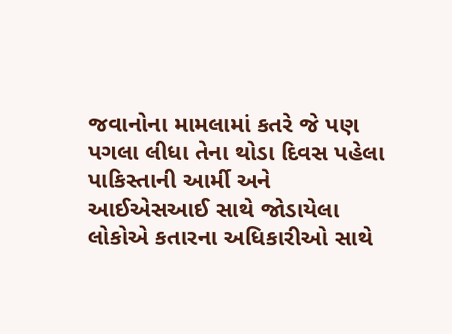જવાનોના મામલામાં કતરે જે પણ પગલા લીધા તેના થોડા દિવસ પહેલા પાકિસ્તાની આર્મી અને આઈએસઆઈ સાથે જોડાયેલા લોકોએ કતારના અધિકારીઓ સાથે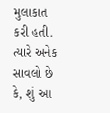મુલાકાત કરી હતી. ત્યારે અનેક સાવલો છે કે, શું આ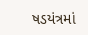ષડયંત્રમાં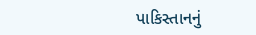પાકિસ્તાનનું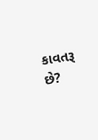કાવતરૂ છે?